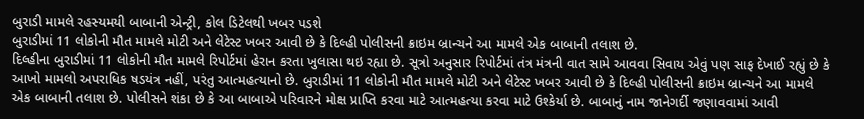બુરાડી મામલે રહસ્યમયી બાબાની એન્ટ્રી, કોલ ડિટેલથી ખબર પડશે
બુરાડીમાં 11 લોકોની મૌત મામલે મોટી અને લેટેસ્ટ ખબર આવી છે કે દિલ્હી પોલીસની ક્રાઇમ બ્રાન્ચને આ મામલે એક બાબાની તલાશ છે.
દિલ્હીના બુરાડીમાં 11 લોકોની મૌત મામલે રિપોર્ટમાં હેરાન કરતા ખુલાસા થઇ રહ્યા છે. સૂત્રો અનુસાર રિપોર્ટમાં તંત્ર મંત્રની વાત સામે આવવા સિવાય એવું પણ સાફ દેખાઈ રહ્યું છે કે આખો મામલો અપરાધિક ષડયંત્ર નહીં, પરંતુ આત્મહત્યાનો છે. બુરાડીમાં 11 લોકોની મૌત મામલે મોટી અને લેટેસ્ટ ખબર આવી છે કે દિલ્હી પોલીસની ક્રાઇમ બ્રાન્ચને આ મામલે એક બાબાની તલાશ છે. પોલીસને શંકા છે કે આ બાબાએ પરિવારને મોક્ષ પ્રાપ્તિ કરવા માટે આત્મહત્યા કરવા માટે ઉશ્કેર્યા છે. બાબાનું નામ જાનેગર્દી જણાવવામાં આવી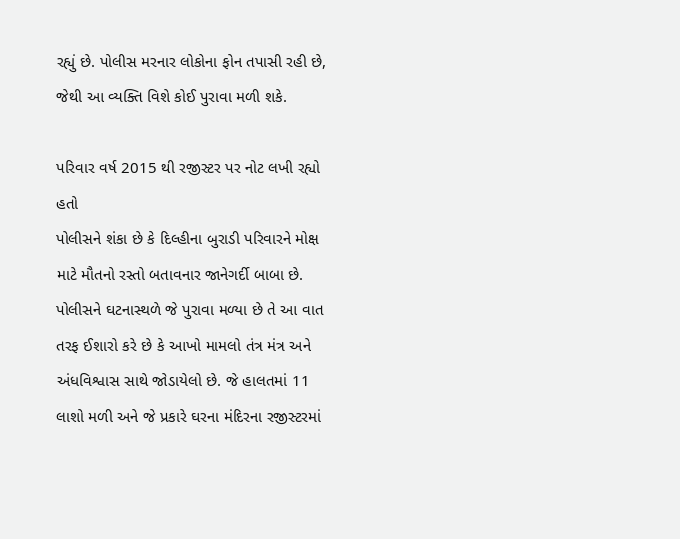રહ્યું છે. પોલીસ મરનાર લોકોના ફોન તપાસી રહી છે, જેથી આ વ્યક્તિ વિશે કોઈ પુરાવા મળી શકે.

પરિવાર વર્ષ 2015 થી રજીસ્ટર પર નોટ લખી રહ્યો હતો
પોલીસને શંકા છે કે દિલ્હીના બુરાડી પરિવારને મોક્ષ માટે મૌતનો રસ્તો બતાવનાર જાનેગર્દી બાબા છે. પોલીસને ઘટનાસ્થળે જે પુરાવા મળ્યા છે તે આ વાત તરફ ઈશારો કરે છે કે આખો મામલો તંત્ર મંત્ર અને અંધવિશ્વાસ સાથે જોડાયેલો છે. જે હાલતમાં 11 લાશો મળી અને જે પ્રકારે ઘરના મંદિરના રજીસ્ટરમાં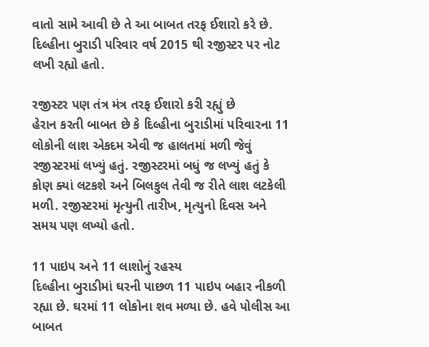વાતો સામે આવી છે તે આ બાબત તરફ ઈશારો કરે છે. દિલ્હીના બુરાડી પરિવાર વર્ષ 2015 થી રજીસ્ટર પર નોટ લખી રહ્યો હતો.

રજીસ્ટર પણ તંત્ર મંત્ર તરફ ઈશારો કરી રહ્યું છે
હેરાન કરતી બાબત છે કે દિલ્હીના બુરાડીમાં પરિવારના 11 લોકોની લાશ એકદમ એવી જ હાલતમાં મળી જેવું રજીસ્ટરમાં લખ્યું હતું. રજીસ્ટરમાં બધું જ લખ્યું હતું કે કોણ ક્યાં લટકશે અને બિલકુલ તેવી જ રીતે લાશ લટકેલી મળી. રજીસ્ટરમાં મૃત્યુની તારીખ, મૃત્યુનો દિવસ અને સમય પણ લખ્યો હતો.

11 પાઇપ અને 11 લાશોનું રહસ્ય
દિલ્હીના બુરાડીમાં ઘરની પાછળ 11 પાઇપ બહાર નીકળી રહ્યા છે. ઘરમાં 11 લોકોના શવ મળ્યા છે. હવે પોલીસ આ બાબત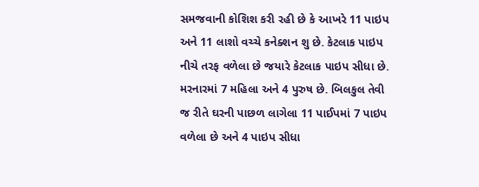સમજવાની કોશિશ કરી રહી છે કે આખરે 11 પાઇપ અને 11 લાશો વચ્ચે કનેક્શન શુ છે. કેટલાક પાઇપ નીચે તરફ વળેલા છે જયારે કેટલાક પાઇપ સીધા છે. મરનારમાં 7 મહિલા અને 4 પુરુષ છે. બિલકુલ તેવી જ રીતે ઘરની પાછળ લાગેલા 11 પાઈપમાં 7 પાઇપ વળેલા છે અને 4 પાઇપ સીધા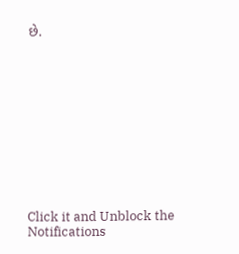છે.












Click it and Unblock the Notifications